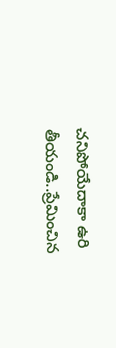చనిపోయేదాకా ఉరి తీయండి..ప్రేమించిన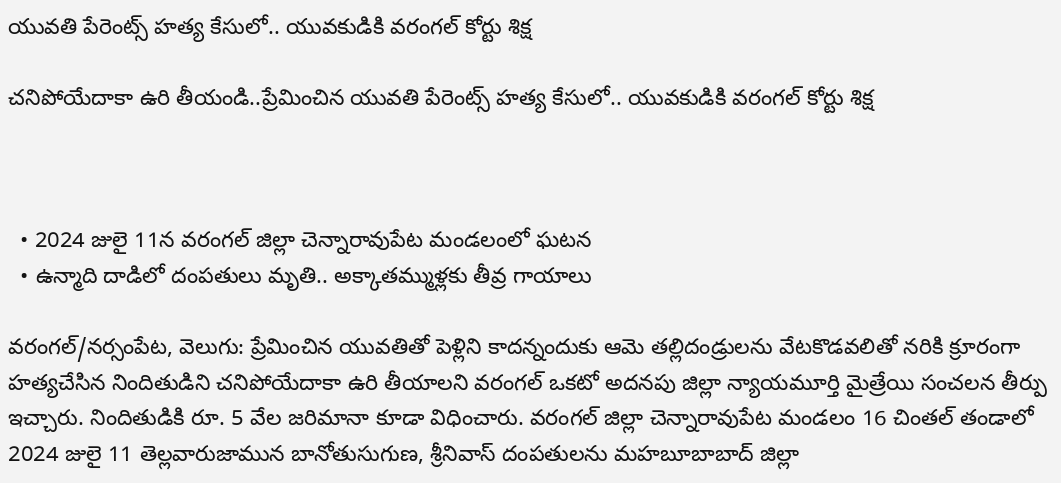యువతి పేరెంట్స్ హత్య కేసులో.. యువకుడికి వరంగల్ కోర్టు శిక్ష

చనిపోయేదాకా ఉరి తీయండి..ప్రేమించిన యువతి పేరెంట్స్ హత్య కేసులో.. యువకుడికి వరంగల్ కోర్టు శిక్ష



  • 2024 జులై 11న వరంగల్‍ జిల్లా చెన్నారావుపేట మండలంలో ఘటన
  • ఉన్మాది దాడిలో దంపతులు మృతి.. అక్కాతమ్ముళ్లకు తీవ్ర గాయాలు

వరంగల్/నర్సంపేట, వెలుగు: ప్రేమించిన యువతితో పెళ్లిని కాదన్నందుకు ఆమె తల్లిదండ్రులను వేటకొడవలితో నరికి క్రూరంగా హత్యచేసిన నిందితుడిని చనిపోయేదాకా ఉరి తీయాలని వరంగల్‍ ఒకటో అదనపు జిల్లా న్యాయమూర్తి మైత్రేయి సంచలన తీర్పు ఇచ్చారు. నిందితుడికి రూ. 5 వేల జరిమానా కూడా విధించారు. వరంగల్‍ జిల్లా చెన్నారావుపేట మండలం 16 చింతల్‍ తండాలో 2024 జులై 11 తెల్లవారుజామున బానోతుసుగుణ, శ్రీనివాస్ దంపతులను మహబూబాబాద్‍ జిల్లా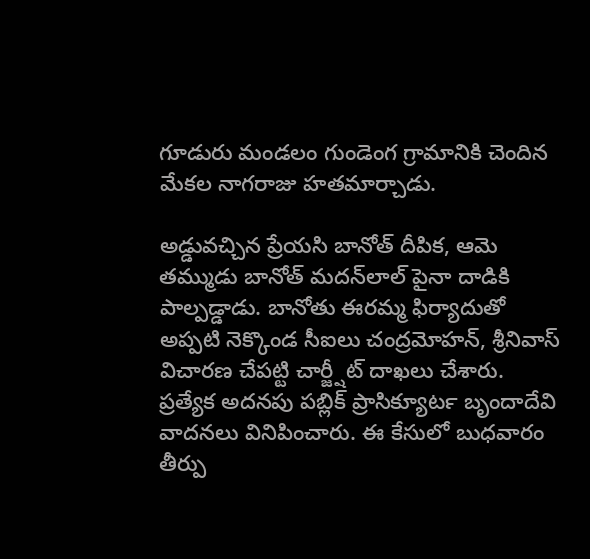గూడురు మండలం గుండెంగ గ్రామానికి చెందిన మేకల నాగరాజు హతమార్చాడు.

అడ్డువచ్చిన ప్రేయసి బానోత్‍ దీపిక, ఆమె తమ్ముడు బానోత్‍ మదన్‍లాల్‍ పైనా దాడికి పాల్పడ్డాడు. బానోతు ఈరమ్మ ఫిర్యాదుతో అప్పటి నెక్కొండ సీఐలు చంద్రమోహన్‍, శ్రీనివాస్‍ విచారణ చేపట్టి చార్జ్షీట్ దాఖలు చేశారు. ప్రత్యేక అదనపు పబ్లిక్‍ ప్రాసిక్యూటర్‍ బృందాదేవి వాదనలు వినిపించారు. ఈ కేసులో బుధవారం తీర్పు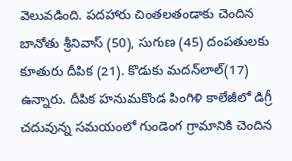వెలువడింది. పదహారు చింతలతండాకు చెందిన బానోతు శ్రీనివాస్‍ (50), సుగుణ (45) దంపతులకు కూతురు దీపిక (21). కొడుకు మదన్‍లాల్‍(17) ఉన్నారు. దీపిక హనుమకొండ పింగిళి కాలేజీలో డిగ్రీ చదువున్న సమయంలో గుండెంగ గ్రామానికి చెందిన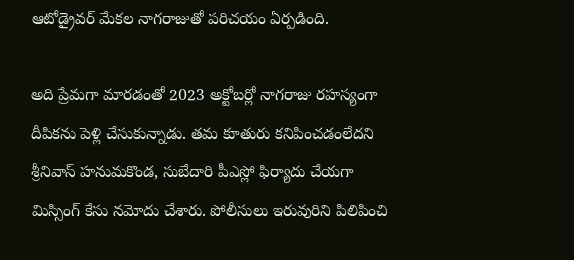ఆటోడ్రైవర్ మేకల నాగరాజుతో పరిచయం ఏర్పడింది.

అది ప్రేమగా మారడంతో 2023 అక్టోబర్లో నాగరాజు రహస్యంగా దీపికను పెళ్లి చేసుకున్నాడు. తమ కూతురు కనిపించడంలేదని శ్రీనివాస్‍ హనుమకొండ, సుబేదారి పీఎస్లో ఫిర్యాదు చేయగా మిస్సింగ్‍ కేసు నమోదు చేశారు. పోలీసులు ఇరువురిని పిలిపించి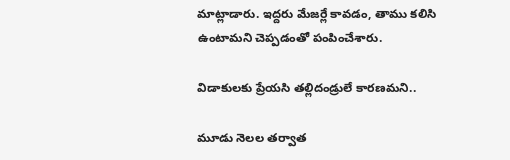మాట్లాడారు. ఇద్దరు మేజర్లే కావడం, తాము కలిసి ఉంటామని చెప్పడంతో పంపించేశారు.

విడాకులకు ప్రేయసి తల్లిదండ్రులే కారణమని..

మూడు నెలల తర్వాత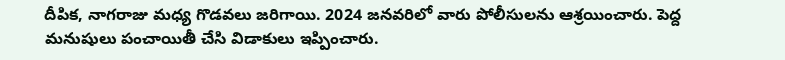దీపిక, నాగరాజు మధ్య గొడవలు జరిగాయి. 2024 జనవరిలో వారు పోలీసులను ఆశ్రయించారు. పెద్ద మనుషులు పంచాయితీ చేసి విడాకులు ఇప్పించారు.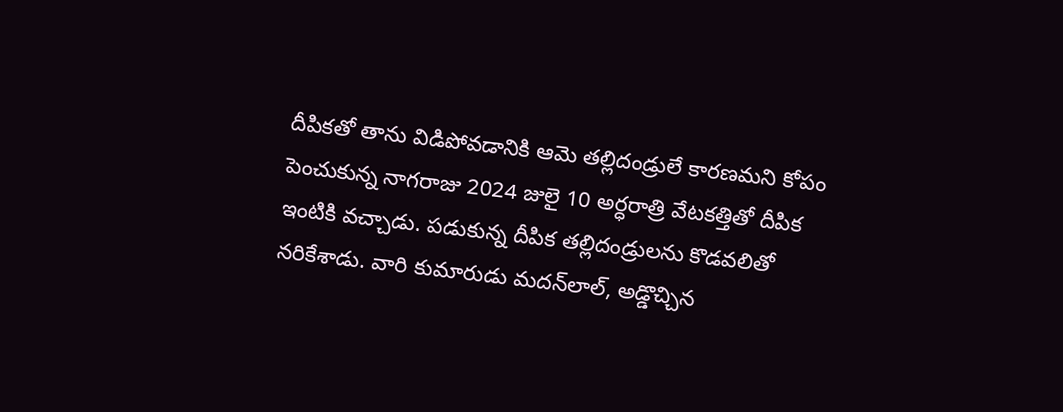దీపికతో తాను విడిపోవడానికి ఆమె తల్లిదండ్రులే కారణమని కోపం పెంచుకున్న నాగరాజు 2024 జులై 10 అర్ధరాత్రి వేటకత్తితో దీపిక ఇంటికి వచ్చాడు. పడుకున్న దీపిక తల్లిదండ్రులను కొడవలితో నరికేశాడు. వారి కుమారుడు మదన్‍లాల్, అడ్డొచ్చిన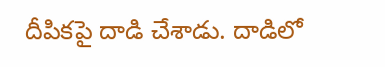దీపికపై దాడి చేశాడు. దాడిలో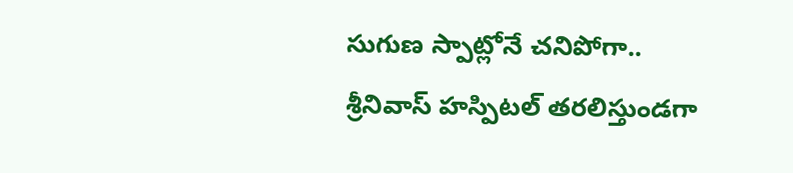సుగుణ స్పాట్లోనే చనిపోగా.. శ్రీనివాస్‍ హస్పిటల్‍ తరలిస్తుండగా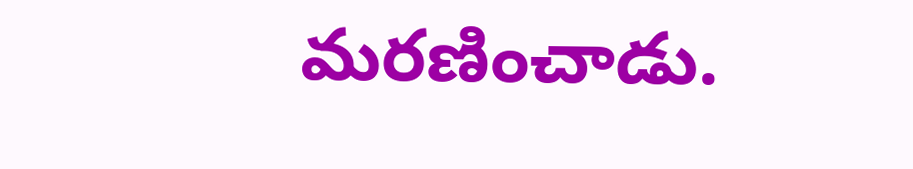మరణించాడు.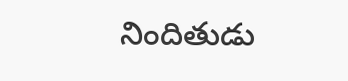నిందితుడు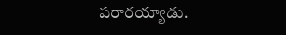పరారయ్యాడు.